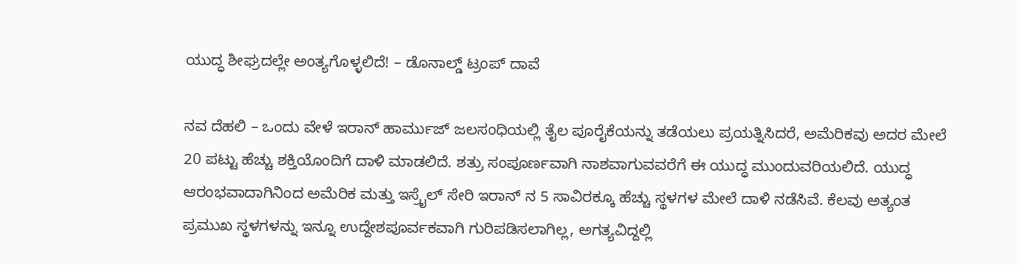ಯುದ್ಧ ಶೀಘ್ರದಲ್ಲೇ ಅಂತ್ಯಗೊಳ್ಳಲಿದೆ! – ಡೊನಾಲ್ಡ್ ಟ್ರಂಪ್ ದಾವೆ

ನವ ದೆಹಲಿ – ಒಂದು ವೇಳೆ ಇರಾನ್ ಹಾರ್ಮುಜ್ ಜಲಸಂಧಿಯಲ್ಲಿ ತೈಲ ಪೂರೈಕೆಯನ್ನು ತಡೆಯಲು ಪ್ರಯತ್ನಿಸಿದರೆ, ಅಮೆರಿಕವು ಅದರ ಮೇಲೆ 20 ಪಟ್ಟು ಹೆಚ್ಚು ಶಕ್ತಿಯೊಂದಿಗೆ ದಾಳಿ ಮಾಡಲಿದೆ. ಶತ್ರು ಸಂಪೂರ್ಣವಾಗಿ ನಾಶವಾಗುವವರೆಗೆ ಈ ಯುದ್ಧ ಮುಂದುವರಿಯಲಿದೆ. ಯುದ್ಧ ಆರಂಭವಾದಾಗಿನಿಂದ ಅಮೆರಿಕ ಮತ್ತು ಇಸ್ರೈಲ್ ಸೇರಿ ಇರಾನ್‌ ನ 5 ಸಾವಿರಕ್ಕೂ ಹೆಚ್ಚು ಸ್ಥಳಗಳ ಮೇಲೆ ದಾಳಿ ನಡೆಸಿವೆ. ಕೆಲವು ಅತ್ಯಂತ ಪ್ರಮುಖ ಸ್ಥಳಗಳನ್ನು ಇನ್ನೂ ಉದ್ದೇಶಪೂರ್ವಕವಾಗಿ ಗುರಿಪಡಿಸಲಾಗಿಲ್ಲ, ಅಗತ್ಯವಿದ್ದಲ್ಲಿ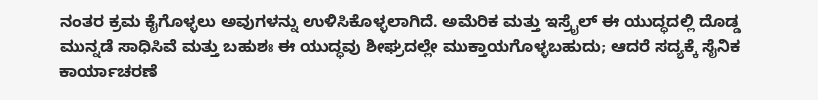ನಂತರ ಕ್ರಮ ಕೈಗೊಳ್ಳಲು ಅವುಗಳನ್ನು ಉಳಿಸಿಕೊಳ್ಳಲಾಗಿದೆ. ಅಮೆರಿಕ ಮತ್ತು ಇಸ್ರೈಲ್ ಈ ಯುದ್ಧದಲ್ಲಿ ದೊಡ್ಡ ಮುನ್ನಡೆ ಸಾಧಿಸಿವೆ ಮತ್ತು ಬಹುಶಃ ಈ ಯುದ್ಧವು ಶೀಘ್ರದಲ್ಲೇ ಮುಕ್ತಾಯಗೊಳ್ಳಬಹುದು; ಆದರೆ ಸದ್ಯಕ್ಕೆ ಸೈನಿಕ ಕಾರ್ಯಾಚರಣೆ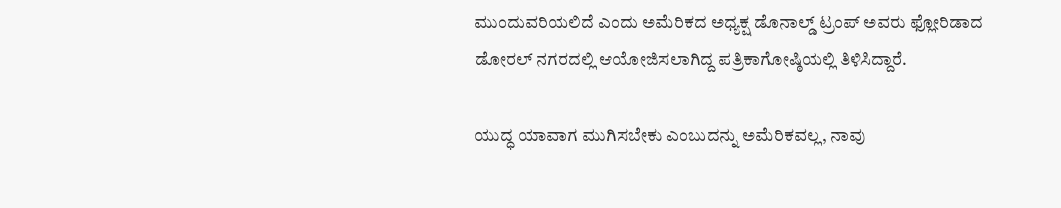ಮುಂದುವರಿಯಲಿದೆ ಎಂದು ಅಮೆರಿಕದ ಅಧ್ಯಕ್ಷ ಡೊನಾಲ್ಡ್ ಟ್ರಂಪ್ ಅವರು ಫ್ಲೋರಿಡಾದ ಡೋರಲ್ ನಗರದಲ್ಲಿ ಆಯೋಜಿಸಲಾಗಿದ್ದ ಪತ್ರಿಕಾಗೋಷ್ಠಿಯಲ್ಲಿ ತಿಳಿಸಿದ್ದಾರೆ.

ಯುದ್ಧ ಯಾವಾಗ ಮುಗಿಸಬೇಕು ಎಂಬುದನ್ನು ಅಮೆರಿಕವಲ್ಲ, ನಾವು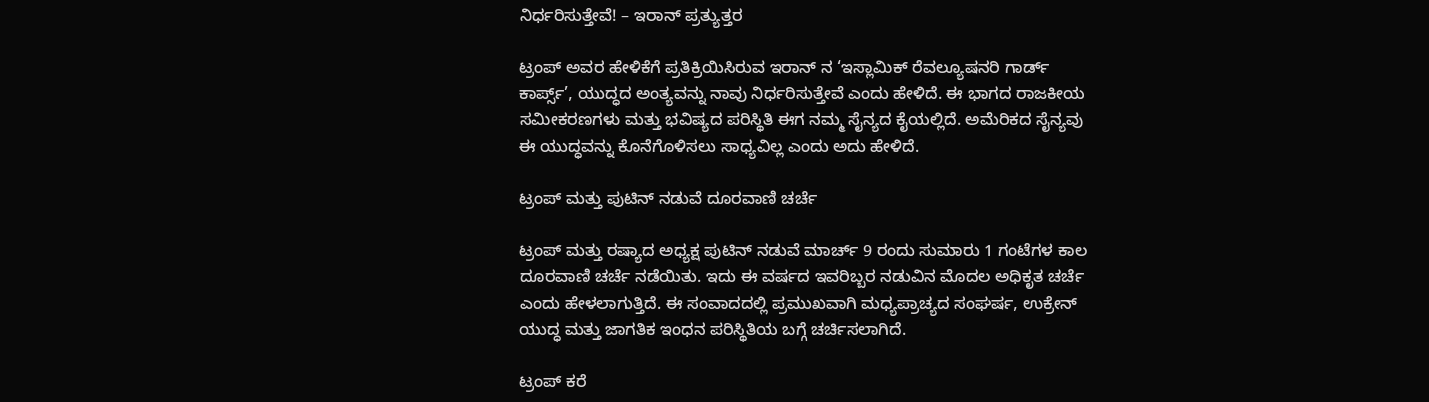ನಿರ್ಧರಿಸುತ್ತೇವೆ! – ಇರಾನ್ ಪ್ರತ್ಯುತ್ತರ

ಟ್ರಂಪ್ ಅವರ ಹೇಳಿಕೆಗೆ ಪ್ರತಿಕ್ರಿಯಿಸಿರುವ ಇರಾನ್‌ ನ ‘ಇಸ್ಲಾಮಿಕ್ ರೆವಲ್ಯೂಷನರಿ ಗಾರ್ಡ್ ಕಾರ್ಪ್ಸ್’, ಯುದ್ಧದ ಅಂತ್ಯವನ್ನು ನಾವು ನಿರ್ಧರಿಸುತ್ತೇವೆ ಎಂದು ಹೇಳಿದೆ. ಈ ಭಾಗದ ರಾಜಕೀಯ ಸಮೀಕರಣಗಳು ಮತ್ತು ಭವಿಷ್ಯದ ಪರಿಸ್ಥಿತಿ ಈಗ ನಮ್ಮ ಸೈನ್ಯದ ಕೈಯಲ್ಲಿದೆ. ಅಮೆರಿಕದ ಸೈನ್ಯವು ಈ ಯುದ್ಧವನ್ನು ಕೊನೆಗೊಳಿಸಲು ಸಾಧ್ಯವಿಲ್ಲ ಎಂದು ಅದು ಹೇಳಿದೆ.

ಟ್ರಂಪ್ ಮತ್ತು ಪುಟಿನ್ ನಡುವೆ ದೂರವಾಣಿ ಚರ್ಚೆ

ಟ್ರಂಪ್ ಮತ್ತು ರಷ್ಯಾದ ಅಧ್ಯಕ್ಷ ಪುಟಿನ್ ನಡುವೆ ಮಾರ್ಚ್ 9 ರಂದು ಸುಮಾರು 1 ಗಂಟೆಗಳ ಕಾಲ ದೂರವಾಣಿ ಚರ್ಚೆ ನಡೆಯಿತು. ಇದು ಈ ವರ್ಷದ ಇವರಿಬ್ಬರ ನಡುವಿನ ಮೊದಲ ಅಧಿಕೃತ ಚರ್ಚೆ ಎಂದು ಹೇಳಲಾಗುತ್ತಿದೆ. ಈ ಸಂವಾದದಲ್ಲಿ ಪ್ರಮುಖವಾಗಿ ಮಧ್ಯಪ್ರಾಚ್ಯದ ಸಂಘರ್ಷ, ಉಕ್ರೇನ್ ಯುದ್ಧ ಮತ್ತು ಜಾಗತಿಕ ಇಂಧನ ಪರಿಸ್ಥಿತಿಯ ಬಗ್ಗೆ ಚರ್ಚಿಸಲಾಗಿದೆ.

ಟ್ರಂಪ್ ಕರೆ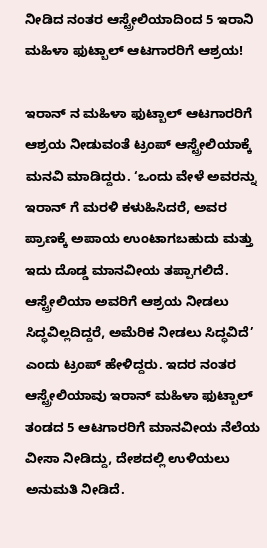ನೀಡಿದ ನಂತರ ಆಸ್ಟ್ರೇಲಿಯಾದಿಂದ 5 ಇರಾನಿ ಮಹಿಳಾ ಫುಟ್ಬಾಲ್ ಆಟಗಾರರಿಗೆ ಆಶ್ರಯ!

ಇರಾನ್‌ ನ ಮಹಿಳಾ ಫುಟ್ಬಾಲ್ ಆಟಗಾರರಿಗೆ ಆಶ್ರಯ ನೀಡುವಂತೆ ಟ್ರಂಪ್ ಆಸ್ಟ್ರೇಲಿಯಾಕ್ಕೆ ಮನವಿ ಮಾಡಿದ್ದರು. ‘ಒಂದು ವೇಳೆ ಅವರನ್ನು ಇರಾನ್‌ ಗೆ ಮರಳಿ ಕಳುಹಿಸಿದರೆ, ಅವರ ಪ್ರಾಣಕ್ಕೆ ಅಪಾಯ ಉಂಟಾಗಬಹುದು ಮತ್ತು ಇದು ದೊಡ್ಡ ಮಾನವೀಯ ತಪ್ಪಾಗಲಿದೆ. ಆಸ್ಟ್ರೇಲಿಯಾ ಅವರಿಗೆ ಆಶ್ರಯ ನೀಡಲು ಸಿದ್ಧವಿಲ್ಲದಿದ್ದರೆ, ಅಮೆರಿಕ ನೀಡಲು ಸಿದ್ಧವಿದೆ’ ಎಂದು ಟ್ರಂಪ್ ಹೇಳಿದ್ದರು. ಇದರ ನಂತರ ಆಸ್ಟ್ರೇಲಿಯಾವು ಇರಾನ್ ಮಹಿಳಾ ಫುಟ್ಬಾಲ್ ತಂಡದ 5 ಆಟಗಾರರಿಗೆ ಮಾನವೀಯ ನೆಲೆಯ ವೀಸಾ ನೀಡಿದ್ದು, ದೇಶದಲ್ಲಿ ಉಳಿಯಲು ಅನುಮತಿ ನೀಡಿದೆ.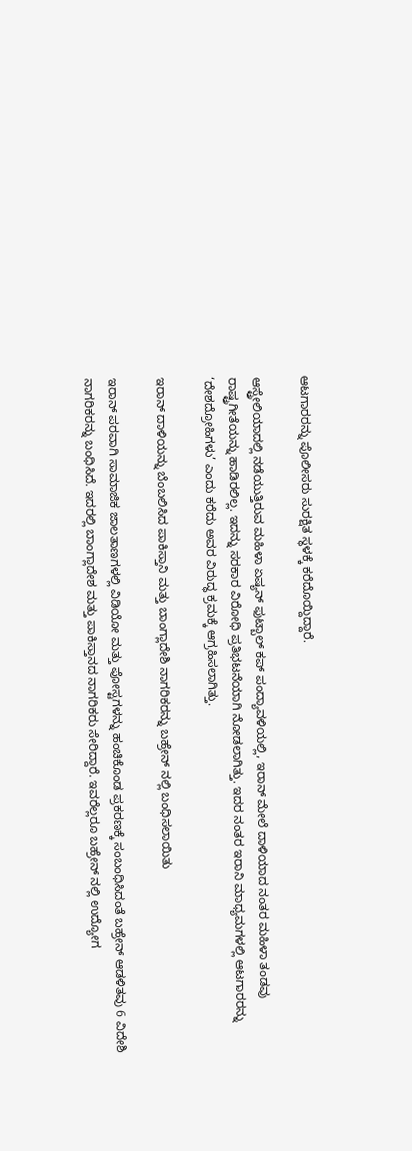ಆಟಗಾರರನ್ನು ಪೊಲೀಸರು ಸುರಕ್ಷಿತ ಸ್ಥಳಕ್ಕೆ ಕರೆದೊಯ್ದಿದ್ದಾರೆ.

ಆಸ್ಟ್ರೇಲಿಯಾದಲ್ಲಿ ನಡೆಯುತ್ತಿರುವ ಮಹಿಳಾ ಏಷ್ಯನ್ ಫುಟ್ಬಾಲ್ ಕಪ್ ಪಂದ್ಯಾವಳಿಯಲ್ಲಿ, ಇರಾನ್ ಮೇಲೆ ದಾಳಿಯಾದ ನಂತರ ಮಹಿಳಾ ತಂಡವು ರಾಷ್ಟ್ರಗೀತೆಯನ್ನು ಹಾಡಿರಲಿಲ್ಲ. ಇದನ್ನು ಸರಕಾರ ವಿರೋಧಿ ಪ್ರತಿಭಟನೆಯಾಗಿ ನೋಡಲಾಗಿತ್ತು. ಇದರ ನಂತರ ಇರಾನಿ ಮಾಧ್ಯಮಗಳಲ್ಲಿ ಆಟಗಾರರನ್ನು ‘ದೇಶದ್ರೋಹಿಗಳು’ ಎಂದು ಕರೆದು ಅವರ ವಿರುದ್ಧ ಕ್ರಮಕ್ಕೆ ಆಗ್ರಹಿಸಲಾಗಿತ್ತು.

ಇರಾನ್ ದಾಳಿಯನ್ನು ಬೆಂಬಲಿಸಿದ ಪಾಕಿಸ್ತಾನಿ ಮತ್ತು ಬಾಂಗ್ಲಾದೇಶಿ ನಾಗರಿಕರನ್ನು ಬಹ್ರೇನ್‌ ನಲ್ಲಿ ಬಂಧಿಸಲಾಯಿತು

ಇರಾನ್ ಪರವಾಗಿ ಸಾಮಾಜಿಕ ಜಾಲತಾಣಗಳಲ್ಲಿ ವಿಡಿಯೋ ಮತ್ತು ಪೋಸ್ಟಗಳನ್ನು ಹಂಚಿಕೊಂಡ ಪ್ರಕರಣಕ್ಕೆ ಸಂಬಂಧಿಸಿದಂತೆ ಬಹ್ರೇನ್ ಆಡಳಿತವು 6 ವಿದೇಶಿ ನಾಗರಿಕರನ್ನು ಬಂಧಿಸಿದೆ. ಇದರಲ್ಲಿ ಬಾಂಗ್ಲಾದೇಶ ಮತ್ತು ಪಾಕಿಸ್ತಾನದ ನಾಗರಿಕರು ಸೇರಿದ್ದಾರೆ. ಇವರೆಲ್ಲರೂ ಬಹ್ರೇನ್‌ ನಲ್ಲಿ ಉದ್ಯೋಗ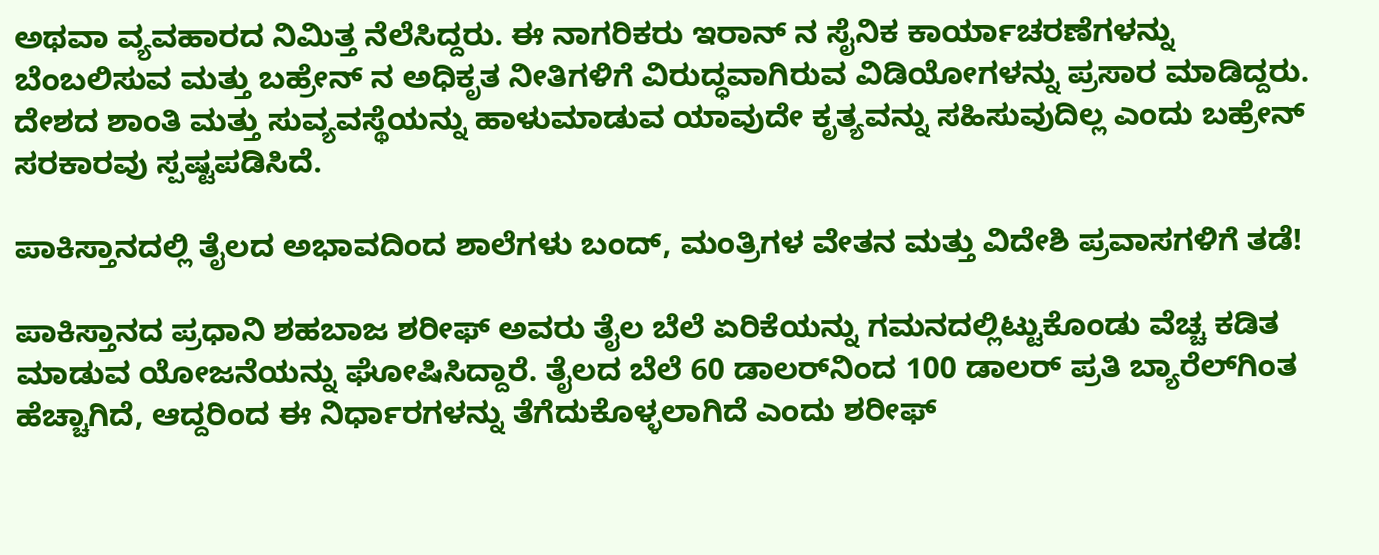ಅಥವಾ ವ್ಯವಹಾರದ ನಿಮಿತ್ತ ನೆಲೆಸಿದ್ದರು. ಈ ನಾಗರಿಕರು ಇರಾನ್‌ ನ ಸೈನಿಕ ಕಾರ್ಯಾಚರಣೆಗಳನ್ನು ಬೆಂಬಲಿಸುವ ಮತ್ತು ಬಹ್ರೇನ್‌ ನ ಅಧಿಕೃತ ನೀತಿಗಳಿಗೆ ವಿರುದ್ಧವಾಗಿರುವ ವಿಡಿಯೋಗಳನ್ನು ಪ್ರಸಾರ ಮಾಡಿದ್ದರು. ದೇಶದ ಶಾಂತಿ ಮತ್ತು ಸುವ್ಯವಸ್ಥೆಯನ್ನು ಹಾಳುಮಾಡುವ ಯಾವುದೇ ಕೃತ್ಯವನ್ನು ಸಹಿಸುವುದಿಲ್ಲ ಎಂದು ಬಹ್ರೇನ್ ಸರಕಾರವು ಸ್ಪಷ್ಟಪಡಿಸಿದೆ.

ಪಾಕಿಸ್ತಾನದಲ್ಲಿ ತೈಲದ ಅಭಾವದಿಂದ ಶಾಲೆಗಳು ಬಂದ್, ಮಂತ್ರಿಗಳ ವೇತನ ಮತ್ತು ವಿದೇಶಿ ಪ್ರವಾಸಗಳಿಗೆ ತಡೆ!

ಪಾಕಿಸ್ತಾನದ ಪ್ರಧಾನಿ ಶಹಬಾಜ ಶರೀಫ್ ಅವರು ತೈಲ ಬೆಲೆ ಏರಿಕೆಯನ್ನು ಗಮನದಲ್ಲಿಟ್ಟುಕೊಂಡು ವೆಚ್ಚ ಕಡಿತ ಮಾಡುವ ಯೋಜನೆಯನ್ನು ಘೋಷಿಸಿದ್ದಾರೆ. ತೈಲದ ಬೆಲೆ 60 ಡಾಲರ್‌ನಿಂದ 100 ಡಾಲರ್ ಪ್ರತಿ ಬ್ಯಾರೆಲ್‌ಗಿಂತ ಹೆಚ್ಚಾಗಿದೆ, ಆದ್ದರಿಂದ ಈ ನಿರ್ಧಾರಗಳನ್ನು ತೆಗೆದುಕೊಳ್ಳಲಾಗಿದೆ ಎಂದು ಶರೀಫ್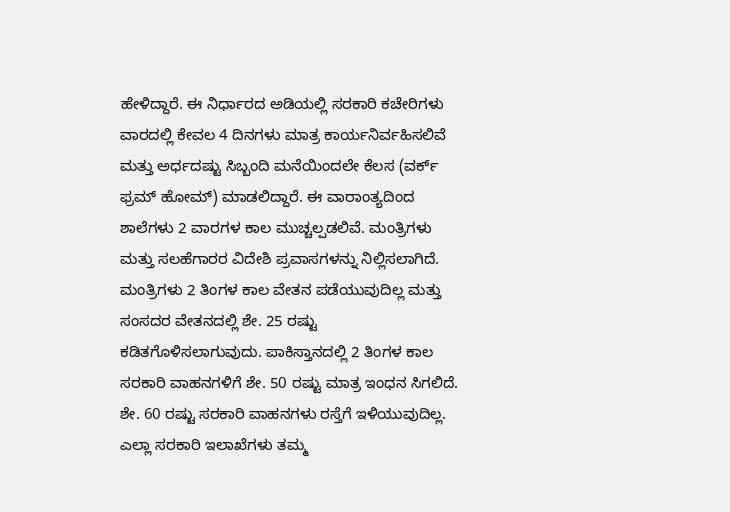ಹೇಳಿದ್ದಾರೆ. ಈ ನಿರ್ಧಾರದ ಅಡಿಯಲ್ಲಿ ಸರಕಾರಿ ಕಚೇರಿಗಳು ವಾರದಲ್ಲಿ ಕೇವಲ 4 ದಿನಗಳು ಮಾತ್ರ ಕಾರ್ಯನಿರ್ವಹಿಸಲಿವೆ ಮತ್ತು ಅರ್ಧದಷ್ಟು ಸಿಬ್ಬಂದಿ ಮನೆಯಿಂದಲೇ ಕೆಲಸ (ವರ್ಕ್ ಫ್ರಮ್ ಹೋಮ್) ಮಾಡಲಿದ್ದಾರೆ. ಈ ವಾರಾಂತ್ಯದಿಂದ ಶಾಲೆಗಳು 2 ವಾರಗಳ ಕಾಲ ಮುಚ್ಚಲ್ಪಡಲಿವೆ. ಮಂತ್ರಿಗಳು ಮತ್ತು ಸಲಹೆಗಾರರ ವಿದೇಶಿ ಪ್ರವಾಸಗಳನ್ನು ನಿಲ್ಲಿಸಲಾಗಿದೆ. ಮಂತ್ರಿಗಳು 2 ತಿಂಗಳ ಕಾಲ ವೇತನ ಪಡೆಯುವುದಿಲ್ಲ ಮತ್ತು ಸಂಸದರ ವೇತನದಲ್ಲಿ ಶೇ. 25 ರಷ್ಟು ಕಡಿತಗೊಳಿಸಲಾಗುವುದು. ಪಾಕಿಸ್ತಾನದಲ್ಲಿ 2 ತಿಂಗಳ ಕಾಲ ಸರಕಾರಿ ವಾಹನಗಳಿಗೆ ಶೇ. 50 ರಷ್ಟು ಮಾತ್ರ ಇಂಧನ ಸಿಗಲಿದೆ. ಶೇ. 60 ರಷ್ಟು ಸರಕಾರಿ ವಾಹನಗಳು ರಸ್ತೆಗೆ ಇಳಿಯುವುದಿಲ್ಲ. ಎಲ್ಲಾ ಸರಕಾರಿ ಇಲಾಖೆಗಳು ತಮ್ಮ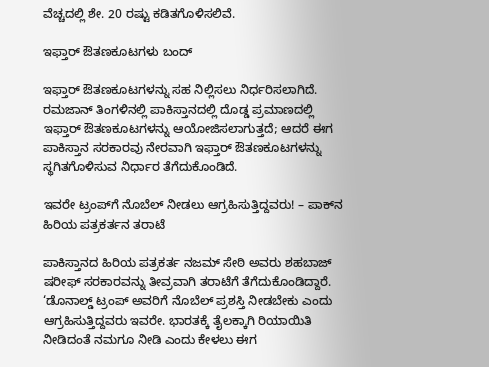ವೆಚ್ಚದಲ್ಲಿ ಶೇ. 20 ರಷ್ಟು ಕಡಿತಗೊಳಿಸಲಿವೆ.

ಇಫ್ತಾರ್ ಔತಣಕೂಟಗಳು ಬಂದ್

ಇಫ್ತಾರ್ ಔತಣಕೂಟಗಳನ್ನು ಸಹ ನಿಲ್ಲಿಸಲು ನಿರ್ಧರಿಸಲಾಗಿದೆ. ರಮಜಾನ್ ತಿಂಗಳಿನಲ್ಲಿ ಪಾಕಿಸ್ತಾನದಲ್ಲಿ ದೊಡ್ಡ ಪ್ರಮಾಣದಲ್ಲಿ ಇಫ್ತಾರ್ ಔತಣಕೂಟಗಳನ್ನು ಆಯೋಜಿಸಲಾಗುತ್ತದೆ; ಆದರೆ ಈಗ ಪಾಕಿಸ್ತಾನ ಸರಕಾರವು ನೇರವಾಗಿ ಇಫ್ತಾರ್ ಔತಣಕೂಟಗಳನ್ನು ಸ್ಥಗಿತಗೊಳಿಸುವ ನಿರ್ಧಾರ ತೆಗೆದುಕೊಂಡಿದೆ.

ಇವರೇ ಟ್ರಂಪ್‌ಗೆ ನೊಬೆಲ್ ನೀಡಲು ಆಗ್ರಹಿಸುತ್ತಿದ್ದವರು! – ಪಾಕ್‌ನ ಹಿರಿಯ ಪತ್ರಕರ್ತನ ತರಾಟೆ

ಪಾಕಿಸ್ತಾನದ ಹಿರಿಯ ಪತ್ರಕರ್ತ ನಜಮ್ ಸೇಠಿ ಅವರು ಶಹಬಾಜ್ ಷರೀಫ್ ಸರಕಾರವನ್ನು ತೀವ್ರವಾಗಿ ತರಾಟೆಗೆ ತೆಗೆದುಕೊಂಡಿದ್ದಾರೆ. ‘ಡೊನಾಲ್ಡ್ ಟ್ರಂಪ್ ಅವರಿಗೆ ನೊಬೆಲ್ ಪ್ರಶಸ್ತಿ ನೀಡಬೇಕು ಎಂದು ಆಗ್ರಹಿಸುತ್ತಿದ್ದವರು ಇವರೇ. ಭಾರತಕ್ಕೆ ತೈಲಕ್ಕಾಗಿ ರಿಯಾಯಿತಿ ನೀಡಿದಂತೆ ನಮಗೂ ನೀಡಿ ಎಂದು ಕೇಳಲು ಈಗ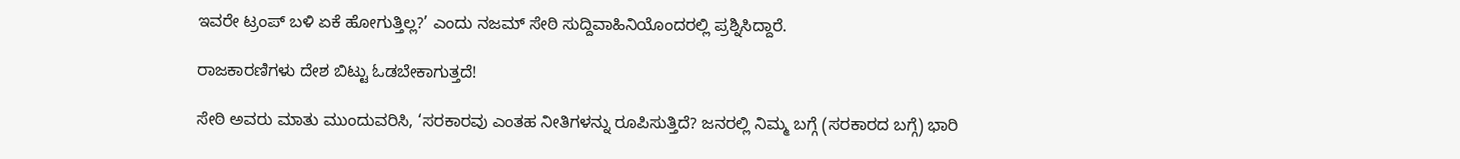ಇವರೇ ಟ್ರಂಪ್ ಬಳಿ ಏಕೆ ಹೋಗುತ್ತಿಲ್ಲ?’ ಎಂದು ನಜಮ್ ಸೇಠಿ ಸುದ್ದಿವಾಹಿನಿಯೊಂದರಲ್ಲಿ ಪ್ರಶ್ನಿಸಿದ್ದಾರೆ.

ರಾಜಕಾರಣಿಗಳು ದೇಶ ಬಿಟ್ಟು ಓಡಬೇಕಾಗುತ್ತದೆ!

ಸೇಠಿ ಅವರು ಮಾತು ಮುಂದುವರಿಸಿ, ‘ಸರಕಾರವು ಎಂತಹ ನೀತಿಗಳನ್ನು ರೂಪಿಸುತ್ತಿದೆ? ಜನರಲ್ಲಿ ನಿಮ್ಮ ಬಗ್ಗೆ (ಸರಕಾರದ ಬಗ್ಗೆ) ಭಾರಿ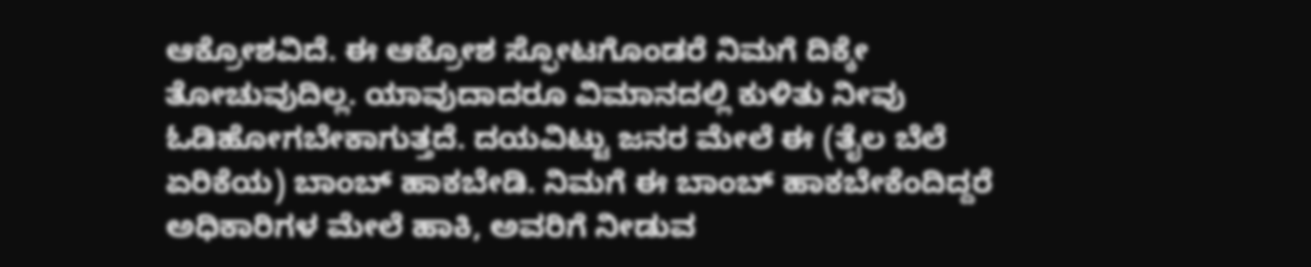ಆಕ್ರೋಶವಿದೆ. ಈ ಆಕ್ರೋಶ ಸ್ಫೋಟಗೊಂಡರೆ ನಿಮಗೆ ದಿಕ್ಕೇ ತೋಚುವುದಿಲ್ಲ. ಯಾವುದಾದರೂ ವಿಮಾನದಲ್ಲಿ ಕುಳಿತು ನೀವು ಓಡಿಹೋಗಬೇಕಾಗುತ್ತದೆ. ದಯವಿಟ್ಟು ಜನರ ಮೇಲೆ ಈ (ತೈಲ ಬೆಲೆ ಏರಿಕೆಯ) ಬಾಂಬ್ ಹಾಕಬೇಡಿ. ನಿಮಗೆ ಈ ಬಾಂಬ್ ಹಾಕಬೇಕೆಂದಿದ್ದರೆ ಅಧಿಕಾರಿಗಳ ಮೇಲೆ ಹಾಕಿ, ಅವರಿಗೆ ನೀಡುವ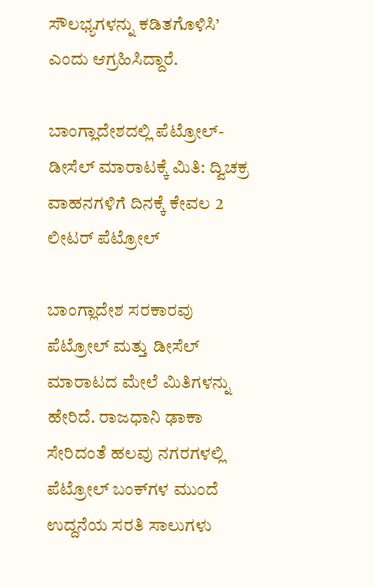ಸೌಲಭ್ಯಗಳನ್ನು ಕಡಿತಗೊಳಿಸಿ’ ಎಂದು ಆಗ್ರಹಿಸಿದ್ದಾರೆ.

ಬಾಂಗ್ಲಾದೇಶದಲ್ಲಿ ಪೆಟ್ರೋಲ್-ಡೀಸೆಲ್ ಮಾರಾಟಕ್ಕೆ ಮಿತಿ: ದ್ವಿಚಕ್ರ ವಾಹನಗಳಿಗೆ ದಿನಕ್ಕೆ ಕೇವಲ 2 ಲೀಟರ್ ಪೆಟ್ರೋಲ್

ಬಾಂಗ್ಲಾದೇಶ ಸರಕಾರವು ಪೆಟ್ರೋಲ್ ಮತ್ತು ಡೀಸೆಲ್ ಮಾರಾಟದ ಮೇಲೆ ಮಿತಿಗಳನ್ನು ಹೇರಿದೆ. ರಾಜಧಾನಿ ಢಾಕಾ ಸೇರಿದಂತೆ ಹಲವು ನಗರಗಳಲ್ಲಿ ಪೆಟ್ರೋಲ್ ಬಂಕ್‌ಗಳ ಮುಂದೆ ಉದ್ದನೆಯ ಸರತಿ ಸಾಲುಗಳು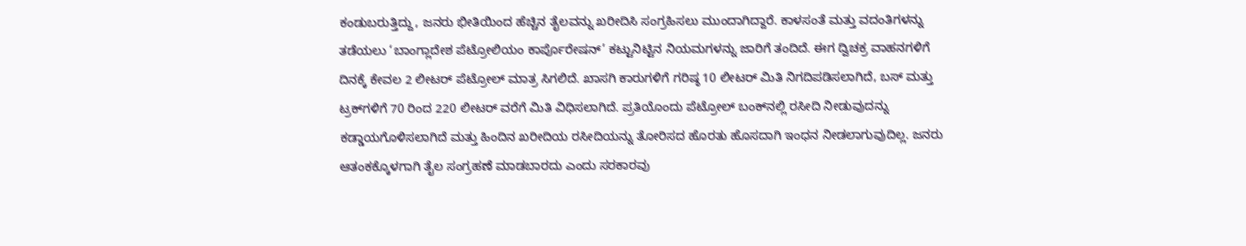ಕಂಡುಬರುತ್ತಿದ್ದು, ಜನರು ಭೀತಿಯಿಂದ ಹೆಚ್ಚಿನ ತೈಲವನ್ನು ಖರೀದಿಸಿ ಸಂಗ್ರಹಿಸಲು ಮುಂದಾಗಿದ್ದಾರೆ. ಕಾಳಸಂತೆ ಮತ್ತು ವದಂತಿಗಳನ್ನು ತಡೆಯಲು ‘ಬಾಂಗ್ಲಾದೇಶ ಪೆಟ್ರೋಲಿಯಂ ಕಾರ್ಪೊರೇಷನ್’ ಕಟ್ಟುನಿಟ್ಟಿನ ನಿಯಮಗಳನ್ನು ಜಾರಿಗೆ ತಂದಿದೆ. ಈಗ ದ್ವಿಚಕ್ರ ವಾಹನಗಳಿಗೆ ದಿನಕ್ಕೆ ಕೇವಲ 2 ಲೀಟರ್ ಪೆಟ್ರೋಲ್ ಮಾತ್ರ ಸಿಗಲಿದೆ. ಖಾಸಗಿ ಕಾರುಗಳಿಗೆ ಗರಿಷ್ಠ 10 ಲೀಟರ್ ಮಿತಿ ನಿಗದಿಪಡಿಸಲಾಗಿದೆ, ಬಸ್ ಮತ್ತು ಟ್ರಕ್‌ಗಳಿಗೆ 70 ರಿಂದ 220 ಲೀಟರ್ ವರೆಗೆ ಮಿತಿ ವಿಧಿಸಲಾಗಿದೆ. ಪ್ರತಿಯೊಂದು ಪೆಟ್ರೋಲ್ ಬಂಕ್‌ನಲ್ಲಿ ರಸೀದಿ ನೀಡುವುದನ್ನು ಕಡ್ಡಾಯಗೊಳಿಸಲಾಗಿದೆ ಮತ್ತು ಹಿಂದಿನ ಖರೀದಿಯ ರಸೀದಿಯನ್ನು ತೋರಿಸದ ಹೊರತು ಹೊಸದಾಗಿ ಇಂಧನ ನೀಡಲಾಗುವುದಿಲ್ಲ. ಜನರು ಆತಂಕಕ್ಕೊಳಗಾಗಿ ತೈಲ ಸಂಗ್ರಹಣೆ ಮಾಡಬಾರದು ಎಂದು ಸರಕಾರವು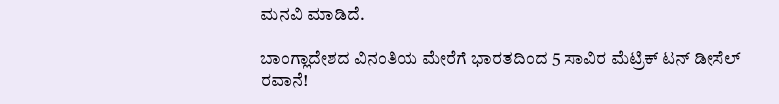ಮನವಿ ಮಾಡಿದೆ.

ಬಾಂಗ್ಲಾದೇಶದ ವಿನಂತಿಯ ಮೇರೆಗೆ ಭಾರತದಿಂದ 5 ಸಾವಿರ ಮೆಟ್ರಿಕ್ ಟನ್ ಡೀಸೆಲ್ ರವಾನೆ!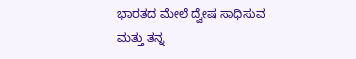ಭಾರತದ ಮೇಲೆ ದ್ವೇಷ ಸಾಧಿಸುವ ಮತ್ತು ತನ್ನ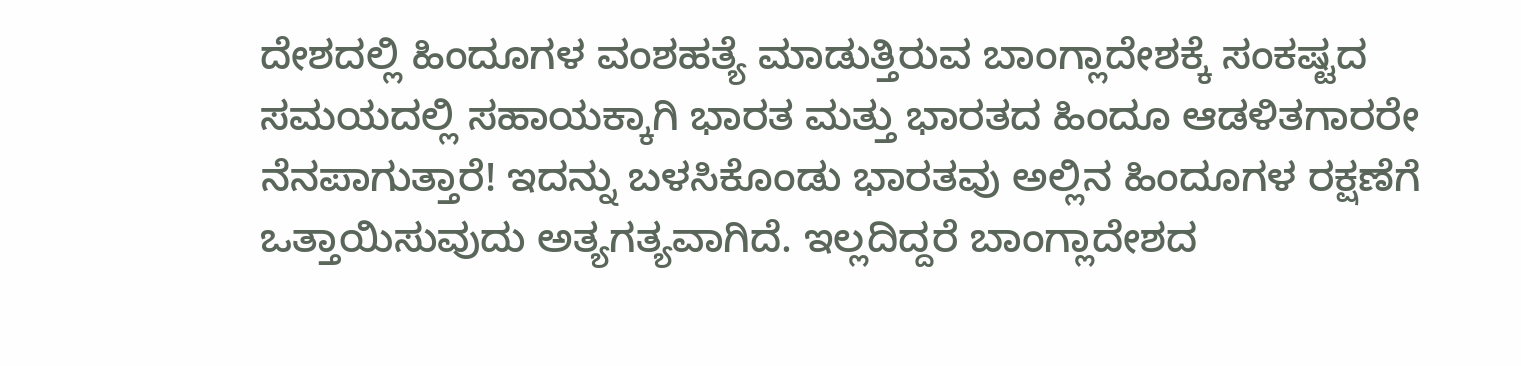ದೇಶದಲ್ಲಿ ಹಿಂದೂಗಳ ವಂಶಹತ್ಯೆ ಮಾಡುತ್ತಿರುವ ಬಾಂಗ್ಲಾದೇಶಕ್ಕೆ ಸಂಕಷ್ಟದ ಸಮಯದಲ್ಲಿ ಸಹಾಯಕ್ಕಾಗಿ ಭಾರತ ಮತ್ತು ಭಾರತದ ಹಿಂದೂ ಆಡಳಿತಗಾರರೇ ನೆನಪಾಗುತ್ತಾರೆ! ಇದನ್ನು ಬಳಸಿಕೊಂಡು ಭಾರತವು ಅಲ್ಲಿನ ಹಿಂದೂಗಳ ರಕ್ಷಣೆಗೆ ಒತ್ತಾಯಿಸುವುದು ಅತ್ಯಗತ್ಯವಾಗಿದೆ. ಇಲ್ಲದಿದ್ದರೆ ಬಾಂಗ್ಲಾದೇಶದ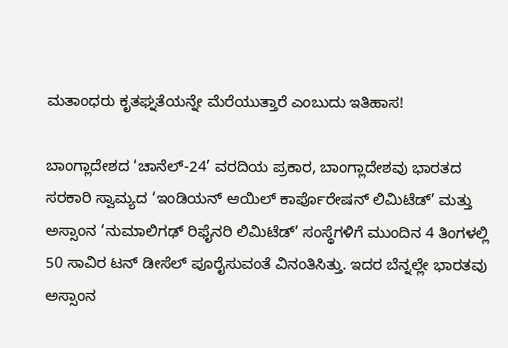ಮತಾಂಧರು ಕೃತಘ್ನತೆಯನ್ನೇ ಮೆರೆಯುತ್ತಾರೆ ಎಂಬುದು ಇತಿಹಾಸ!

ಬಾಂಗ್ಲಾದೇಶದ ‘ಚಾನೆಲ್-24’ ವರದಿಯ ಪ್ರಕಾರ, ಬಾಂಗ್ಲಾದೇಶವು ಭಾರತದ ಸರಕಾರಿ ಸ್ವಾಮ್ಯದ ‘ಇಂಡಿಯನ್ ಆಯಿಲ್ ಕಾರ್ಪೊರೇಷನ್ ಲಿಮಿಟೆಡ್’ ಮತ್ತು ಅಸ್ಸಾಂನ ‘ನುಮಾಲಿಗಢ್ ರಿಫೈನರಿ ಲಿಮಿಟೆಡ್’ ಸಂಸ್ಥೆಗಳಿಗೆ ಮುಂದಿನ 4 ತಿಂಗಳಲ್ಲಿ 50 ಸಾವಿರ ಟನ್ ಡೀಸೆಲ್ ಪೂರೈಸುವಂತೆ ವಿನಂತಿಸಿತ್ತು. ಇದರ ಬೆನ್ನಲ್ಲೇ ಭಾರತವು ಅಸ್ಸಾಂನ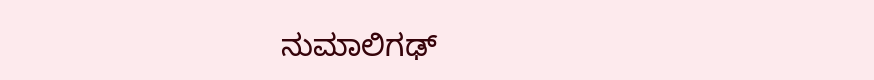ನುಮಾಲಿಗಢ್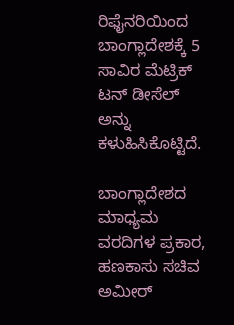ರಿಫೈನರಿಯಿಂದ ಬಾಂಗ್ಲಾದೇಶಕ್ಕೆ 5 ಸಾವಿರ ಮೆಟ್ರಿಕ್ ಟನ್ ಡೀಸೆಲ್ ಅನ್ನು ಕಳುಹಿಸಿಕೊಟ್ಟಿದೆ.

ಬಾಂಗ್ಲಾದೇಶದ ಮಾಧ್ಯಮ ವರದಿಗಳ ಪ್ರಕಾರ, ಹಣಕಾಸು ಸಚಿವ ಅಮೀರ್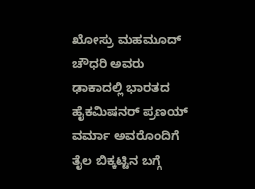ಖೋಸ್ರು ಮಹಮೂದ್ ಚೌಧರಿ ಅವರು ಢಾಕಾದಲ್ಲಿ ಭಾರತದ ಹೈಕಮಿಷನರ್ ಪ್ರಣಯ್ ವರ್ಮಾ ಅವರೊಂದಿಗೆ ತೈಲ ಬಿಕ್ಕಟ್ಟಿನ ಬಗ್ಗೆ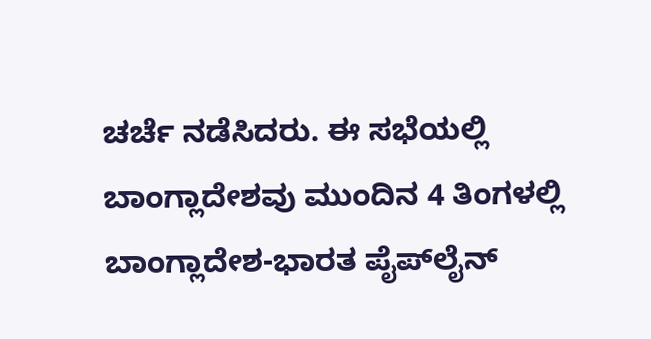ಚರ್ಚೆ ನಡೆಸಿದರು. ಈ ಸಭೆಯಲ್ಲಿ ಬಾಂಗ್ಲಾದೇಶವು ಮುಂದಿನ 4 ತಿಂಗಳಲ್ಲಿ ಬಾಂಗ್ಲಾದೇಶ-ಭಾರತ ಪೈಪ್‌ಲೈನ್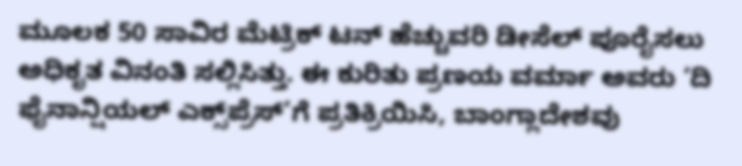ಮೂಲಕ 50 ಸಾವಿರ ಮೆಟ್ರಿಕ್ ಟನ್ ಹೆಚ್ಚುವರಿ ಡೀಸೆಲ್ ಪೂರೈಸಲು ಅಧಿಕೃತ ವಿನಂತಿ ಸಲ್ಲಿಸಿತ್ತು. ಈ ಕುರಿತು ಪ್ರಣಯ ವರ್ಮಾ ಅವರು ‘ದಿ ಫೈನಾನ್ಷಿಯಲ್ ಎಕ್ಸ್‌ಪ್ರೆಸ್’ಗೆ ಪ್ರತಿಕ್ರಿಯಿಸಿ, ಬಾಂಗ್ಲಾದೇಶವು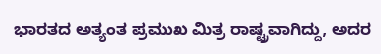ಭಾರತದ ಅತ್ಯಂತ ಪ್ರಮುಖ ಮಿತ್ರ ರಾಷ್ಟ್ರವಾಗಿದ್ದು, ಅದರ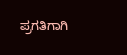ಪ್ರಗತಿಗಾಗಿ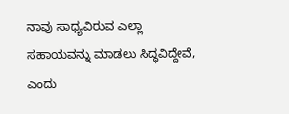ನಾವು ಸಾಧ್ಯವಿರುವ ಎಲ್ಲಾ ಸಹಾಯವನ್ನು ಮಾಡಲು ಸಿದ್ಧವಿದ್ದೇವೆ, ಎಂದು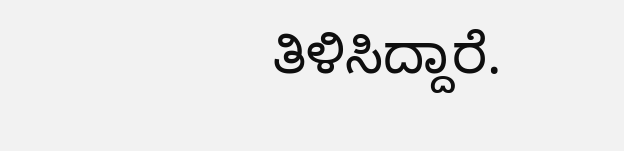ತಿಳಿಸಿದ್ದಾರೆ.